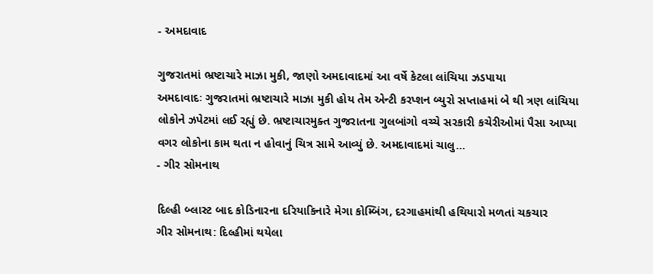- અમદાવાદ

ગુજરાતમાં ભ્રષ્ટાચારે માઝા મુકી, જાણો અમદાવાદમાં આ વર્ષે કેટલા લાંચિયા ઝડપાયા
અમદાવાદઃ ગુજરાતમાં ભ્રષ્ટાચારે માઝા મુકી હોય તેમ એન્ટી કરપ્શન બ્યુરો સપ્તાહમાં બે થી ત્રણ લાંચિયા લોકોને ઝપેટમાં લઈ રહ્યું છે. ભ્રષ્ટાચારમુક્ત ગુજરાતના ગુલબાંગો વચ્ચે સરકારી કચેરીઓમાં પૈસા આપ્યા વગર લોકોના કામ થતા ન હોવાનું ચિત્ર સામે આવ્યું છે. અમદાવાદમાં ચાલુ…
- ગીર સોમનાથ

દિલ્હી બ્લાસ્ટ બાદ કોડિનારના દરિયાકિનારે મેગા કોમ્બિંગ, દરગાહમાંથી હથિયારો મળતાં ચકચાર
ગીર સોમનાથ: દિલ્હીમાં થયેલા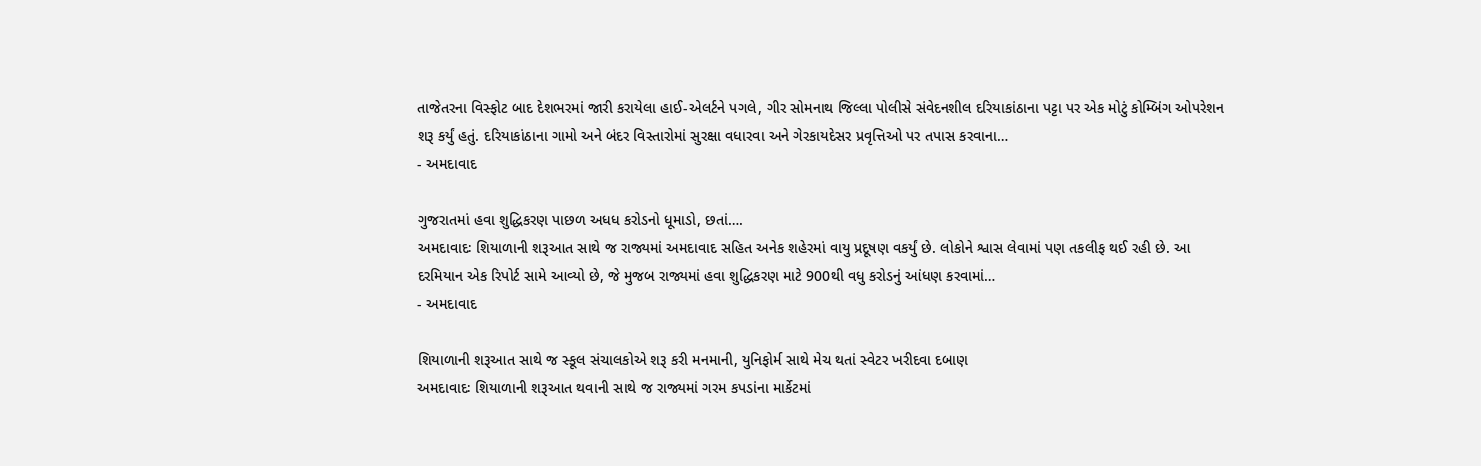તાજેતરના વિસ્ફોટ બાદ દેશભરમાં જારી કરાયેલા હાઈ-એલર્ટને પગલે, ગીર સોમનાથ જિલ્લા પોલીસે સંવેદનશીલ દરિયાકાંઠાના પટ્ટા પર એક મોટું કોમ્બિંગ ઓપરેશન શરૂ કર્યું હતું. દરિયાકાંઠાના ગામો અને બંદર વિસ્તારોમાં સુરક્ષા વધારવા અને ગેરકાયદેસર પ્રવૃત્તિઓ પર તપાસ કરવાના…
- અમદાવાદ

ગુજરાતમાં હવા શુદ્ધિકરણ પાછળ અધધ કરોડનો ધૂમાડો, છતાં….
અમદાવાદઃ શિયાળાની શરૂઆત સાથે જ રાજ્યમાં અમદાવાદ સહિત અનેક શહેરમાં વાયુ પ્રદૂષણ વકર્યું છે. લોકોને શ્વાસ લેવામાં પણ તકલીફ થઈ રહી છે. આ દરમિયાન એક રિપોર્ટ સામે આવ્યો છે, જે મુજબ રાજ્યમાં હવા શુદ્ધિકરણ માટે 900થી વધુ કરોડનું આંધણ કરવામાં…
- અમદાવાદ

શિયાળાની શરૂઆત સાથે જ સ્કૂલ સંચાલકોએ શરૂ કરી મનમાની, યુનિફોર્મ સાથે મેચ થતાં સ્વેટર ખરીદવા દબાણ
અમદાવાદઃ શિયાળાની શરૂઆત થવાની સાથે જ રાજ્યમાં ગરમ કપડાંના માર્કેટમાં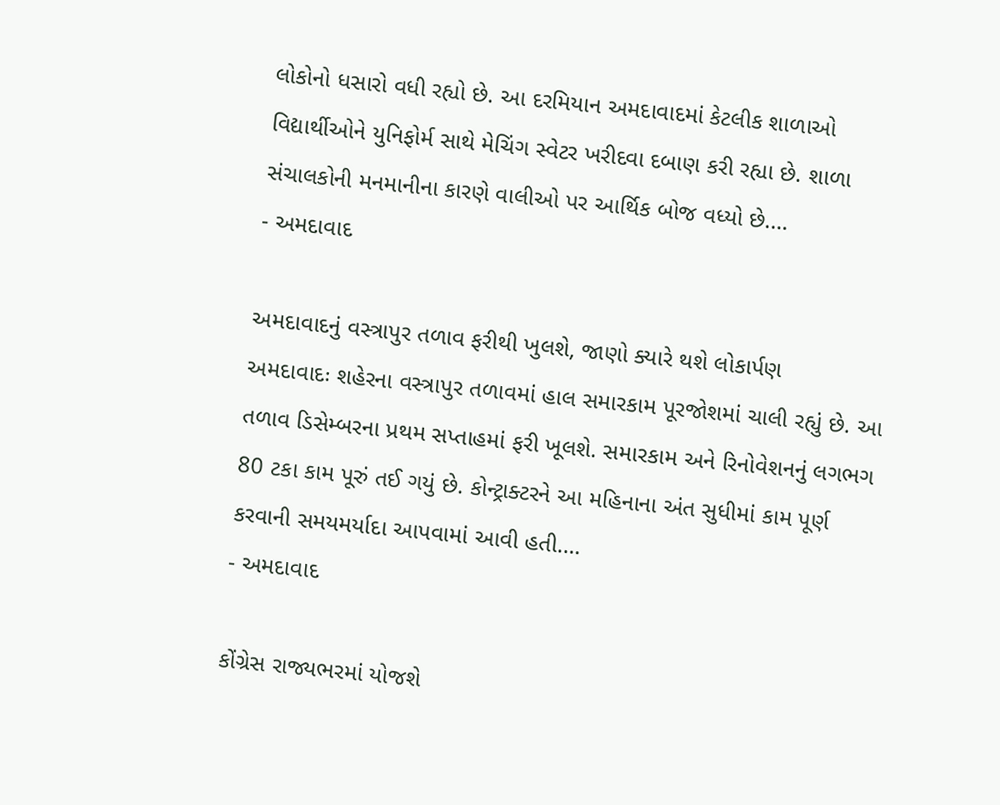લોકોનો ધસારો વધી રહ્યો છે. આ દરમિયાન અમદાવાદમાં કેટલીક શાળાઓ વિદ્યાર્થીઓને યુનિફોર્મ સાથે મેચિંગ સ્વેટર ખરીદવા દબાણ કરી રહ્યા છે. શાળા સંચાલકોની મનમાનીના કારણે વાલીઓ પર આર્થિક બોજ વધ્યો છે.…
- અમદાવાદ

અમદાવાદનું વસ્ત્રાપુર તળાવ ફરીથી ખુલશે, જાણો ક્યારે થશે લોકાર્પણ
અમદાવાદઃ શહેરના વસ્ત્રાપુર તળાવમાં હાલ સમારકામ પૂરજોશમાં ચાલી રહ્યું છે. આ તળાવ ડિસેમ્બરના પ્રથમ સપ્તાહમાં ફરી ખૂલશે. સમારકામ અને રિનોવેશનનું લગભગ 80 ટકા કામ પૂરું તઈ ગયું છે. કોન્ટ્રાક્ટરને આ મહિનાના અંત સુધીમાં કામ પૂર્ણ કરવાની સમયમર્યાદા આપવામાં આવી હતી.…
- અમદાવાદ

કોંગ્રેસ રાજ્યભરમાં યોજશે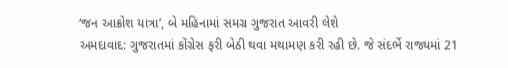‘જન આક્રોશ યાત્રા’, બે મહિનામાં સમગ્ર ગુજરાત આવરી લેશે
અમદાવાદ: ગુજરાતમાં કોંગ્રેસ ફરી બેઠી થવા મથામણ કરી રહી છે. જે સંદર્ભે રાજ્યમાં 21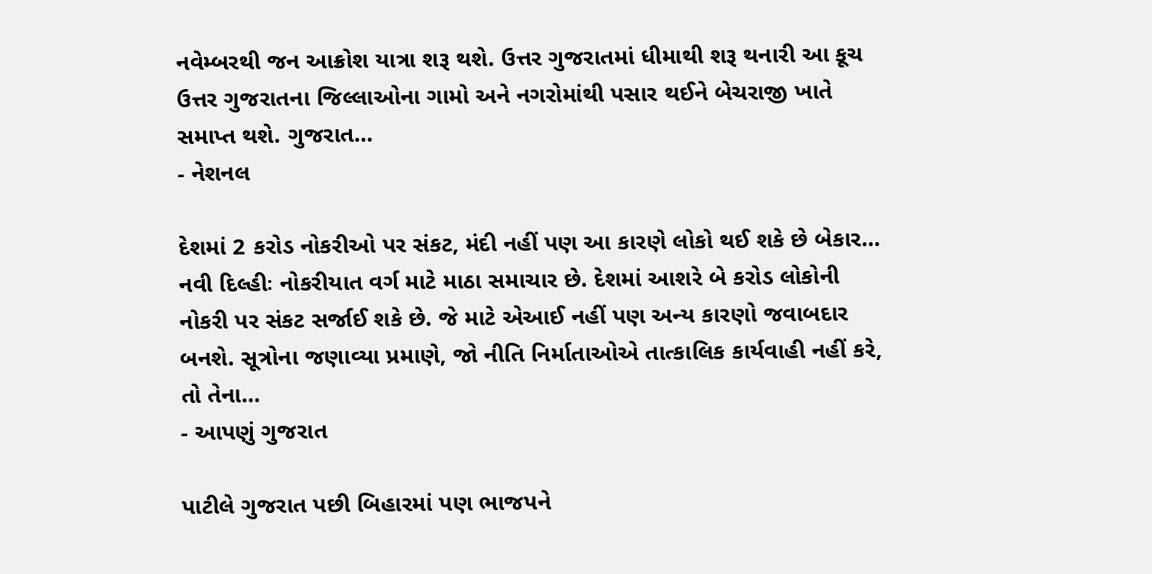નવેમ્બરથી જન આક્રોશ યાત્રા શરૂ થશે. ઉત્તર ગુજરાતમાં ધીમાથી શરૂ થનારી આ કૂચ ઉત્તર ગુજરાતના જિલ્લાઓના ગામો અને નગરોમાંથી પસાર થઈને બેચરાજી ખાતે સમાપ્ત થશે. ગુજરાત…
- નેશનલ

દેશમાં 2 કરોડ નોકરીઓ પર સંકટ, મંદી નહીં પણ આ કારણે લોકો થઈ શકે છે બેકાર…
નવી દિલ્હીઃ નોકરીયાત વર્ગ માટે માઠા સમાચાર છે. દેશમાં આશરે બે કરોડ લોકોની નોકરી પર સંકટ સર્જાઈ શકે છે. જે માટે એઆઈ નહીં પણ અન્ય કારણો જવાબદાર બનશે. સૂત્રોના જણાવ્યા પ્રમાણે, જો નીતિ નિર્માતાઓએ તાત્કાલિક કાર્યવાહી નહીં કરે, તો તેના…
- આપણું ગુજરાત

પાટીલે ગુજરાત પછી બિહારમાં પણ ભાજપને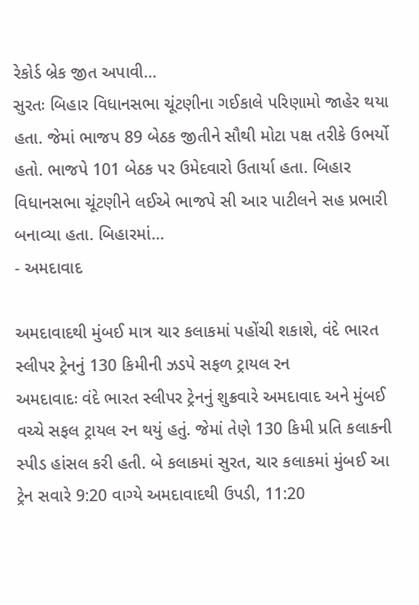રેકોર્ડ બ્રેક જીત અપાવી…
સુરતઃ બિહાર વિધાનસભા ચૂંટણીના ગઈકાલે પરિણામો જાહેર થયા હતા. જેમાં ભાજપ 89 બેઠક જીતીને સૌથી મોટા પક્ષ તરીકે ઉભર્યો હતો. ભાજપે 101 બેઠક પર ઉમેદવારો ઉતાર્યા હતા. બિહાર વિધાનસભા ચૂંટણીને લઈએ ભાજપે સી આર પાટીલને સહ પ્રભારી બનાવ્યા હતા. બિહારમાં…
- અમદાવાદ

અમદાવાદથી મુંબઈ માત્ર ચાર કલાકમાં પહોંચી શકાશે, વંદે ભારત સ્લીપર ટ્રેનનું 130 કિમીની ઝડપે સફળ ટ્રાયલ રન
અમદાવાદઃ વંદે ભારત સ્લીપર ટ્રેનનું શુક્રવારે અમદાવાદ અને મુંબઈ વચ્ચે સફલ ટ્રાયલ રન થયું હતું. જેમાં તેણે 130 કિમી પ્રતિ કલાકની સ્પીડ હાંસલ કરી હતી. બે કલાકમાં સુરત, ચાર કલાકમાં મુંબઈ આ ટ્રેન સવારે 9:20 વાગ્યે અમદાવાદથી ઉપડી, 11:20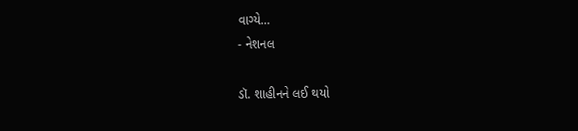વાગ્યે…
- નેશનલ

ડૉ. શાહીનને લઈ થયો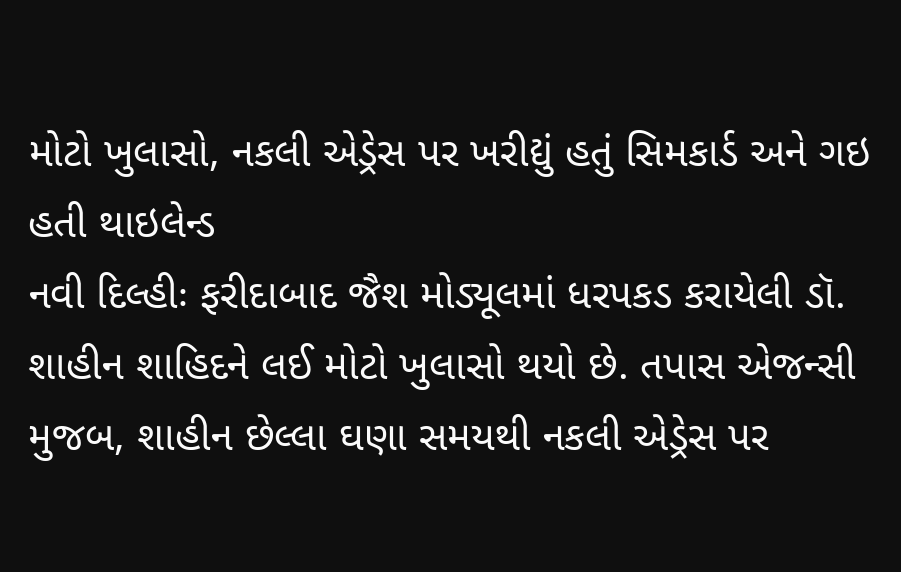મોટો ખુલાસો, નકલી એડ્રેસ પર ખરીદ્યું હતું સિમકાર્ડ અને ગઇ હતી થાઇલેન્ડ
નવી દિલ્હીઃ ફરીદાબાદ જૈશ મોડ્યૂલમાં ધરપકડ કરાયેલી ડૉ. શાહીન શાહિદને લઈ મોટો ખુલાસો થયો છે. તપાસ એજન્સી મુજબ, શાહીન છેલ્લા ઘણા સમયથી નકલી એડ્રેસ પર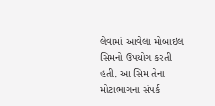લેવામાં આવેલા મોબાઇલ સિમનો ઉપયોગ કરતી હતી. આ સિમ તેના મોટાભાગના સંપર્ક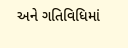અને ગતિવિધિમાં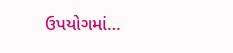ઉપયોગમાં…